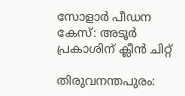സോളാർ പീഡന കേസ്: അടൂർ പ്രകാശിന് ക്ലീൻ ചിറ്റ്

തിരുവനന്തപുരം: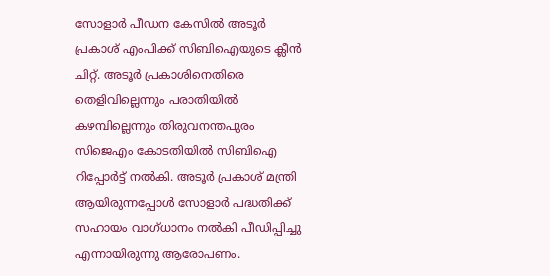സോളാർ പീഡന കേസിൽ അടൂർ പ്രകാശ് എംപിക്ക് സിബിഐയുടെ ക്ലീൻ ചിറ്റ്. അടൂർ പ്രകാശിനെതിരെ തെളിവില്ലെന്നും പരാതിയിൽ കഴമ്പില്ലെന്നും തിരുവനന്തപുരം സിജെഎം കോടതിയിൽ സിബിഐ റിപ്പോർട്ട് നൽകി. അടൂർ പ്രകാശ് മന്ത്രി ആയിരുന്നപ്പോൾ സോളാർ പദ്ധതിക്ക് സഹായം വാഗ്ധാനം നൽകി പീഡിപ്പിച്ചു എന്നായിരുന്നു ആരോപണം.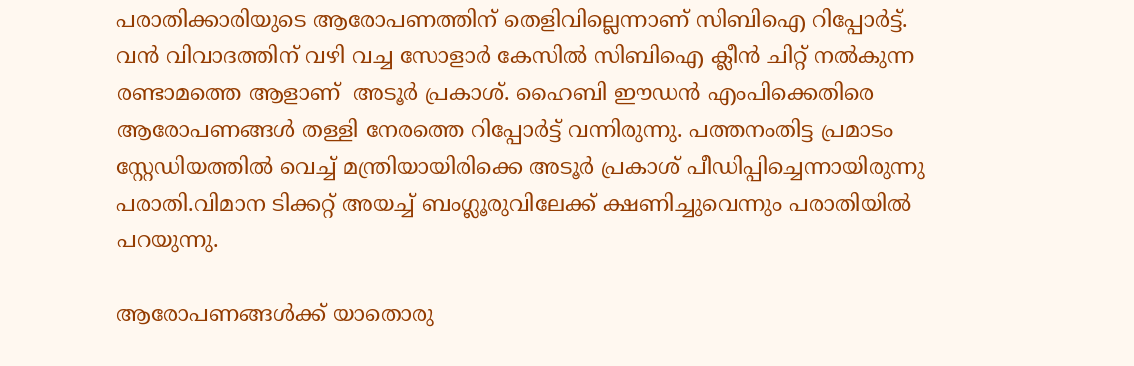പരാതിക്കാരിയുടെ ആരോപണത്തിന് തെളിവില്ലെന്നാണ് സിബിഐ റിപ്പോർട്ട്.  വൻ വിവാദത്തിന് വഴി വച്ച സോളാർ കേസിൽ സിബിഐ ക്ലീൻ ചിറ്റ് നൽകുന്ന രണ്ടാമത്തെ ആളാണ്  അടൂർ പ്രകാശ്. ഹൈബി ഈഡൻ എംപിക്കെതിരെ ആരോപണങ്ങൾ തള്ളി നേരത്തെ റിപ്പോർട്ട് വന്നിരുന്നു. പത്തനംതിട്ട പ്രമാടം  സ്റ്റേഡിയത്തിൽ വെച്ച് മന്ത്രിയായിരിക്കെ അടൂർ പ്രകാശ് പീഡിപ്പിച്ചെന്നായിരുന്നു പരാതി.വിമാന ടിക്കറ്റ് അയച്ച് ബംഗ്ലൂരുവിലേക്ക് ക്ഷണിച്ചുവെന്നും പരാതിയിൽ പറയുന്നു.

ആരോപണങ്ങൾക്ക് യാതൊരു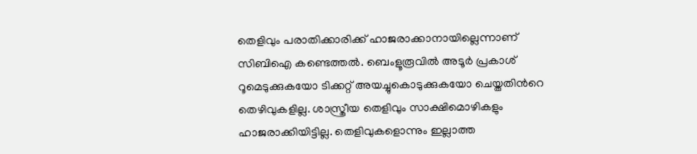തെളിവും പരാതിക്കാരിക്ക് ഹാജരാക്കാനായില്ലെന്നാണ് സിബിഐ കണ്ടെത്തൽ. ബെംളൂരൂവിൽ അടൂ‍ർ പ്രകാശ് റൂമെടുക്കുകയോ ടിക്കറ്റ് അയച്ചുകൊടുക്കുകയോ ചെയ്തതിന്‍റെ തെഴിവുകളില്ല. ശാസ്ത്രീയ തെളിവും സാക്ഷിമൊഴികളും ഹാജരാക്കിയിട്ടില്ല. തെളിവുകളൊന്നും ഇല്ലാത്ത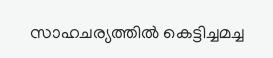സാഹചര്യത്തിൽ കെട്ടിച്ചമച്ച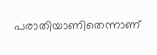പരാതിയാണിതെന്നാണ്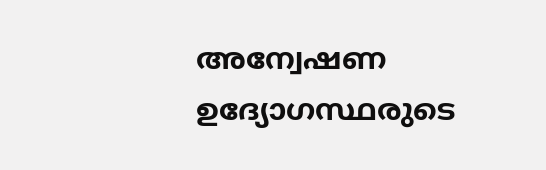അന്വേഷണ ഉദ്യോഗസ്ഥരുടെ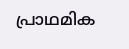പ്രാഥമിക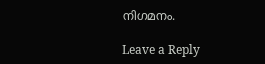നിഗമനം.

Leave a Reply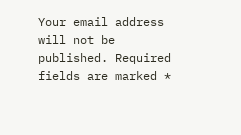Your email address will not be published. Required fields are marked *